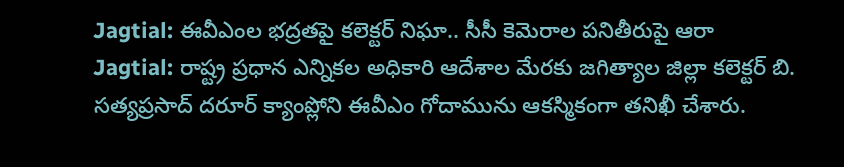Jagtial: ఈవీఎంల భద్రతపై కలెక్టర్ నిఘా.. సీసీ కెమెరాల పనితీరుపై ఆరా
Jagtial: రాష్ట్ర ప్రధాన ఎన్నికల అధికారి ఆదేశాల మేరకు జగిత్యాల జిల్లా కలెక్టర్ బి. సత్యప్రసాద్ దరూర్ క్యాంప్లోని ఈవీఎం గోదామును ఆకస్మికంగా తనిఖీ చేశారు.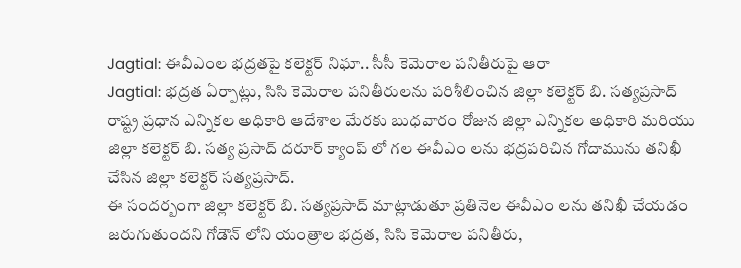Jagtial: ఈవీఎంల భద్రతపై కలెక్టర్ నిఘా.. సీసీ కెమెరాల పనితీరుపై ఆరా
Jagtial: భద్రత ఏర్పాట్లు, సిసి కెమెరాల పనితీరులను పరిశీలించిన జిల్లా కలెక్టర్ బి. సత్యప్రసాద్ రాష్ట్ర ప్రధాన ఎన్నికల అధికారి ఆదేశాల మేరకు బుధవారం రోజున జిల్లా ఎన్నికల అధికారి మరియు జిల్లా కలెక్టర్ బి. సత్య ప్రసాద్ దరూర్ క్యాంప్ లో గల ఈవీఎం లను భద్రపరిచిన గోదామును తనిఖీ చేసిన జిల్లా కలెక్టర్ సత్యప్రసాద్.
ఈ సందర్బంగా జిల్లా కలెక్టర్ బి. సత్యప్రసాద్ మాట్లాడుతూ ప్రతినెల ఈవీఎం లను తనిఖీ చేయడం జరుగుతుందని గోడౌన్ లోని యంత్రాల భద్రత, సిసి కెమెరాల పనితీరు,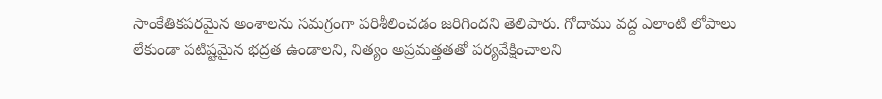సాంకేతికపరమైన అంశాలను సమగ్రంగా పరిశీలించడం జరిగిందని తెలిపారు. గోదాము వద్ద ఎలాంటి లోపాలు లేకుండా పటిష్టమైన భద్రత ఉండాలని, నిత్యం అప్రమత్తతతో పర్యవేక్షించాలని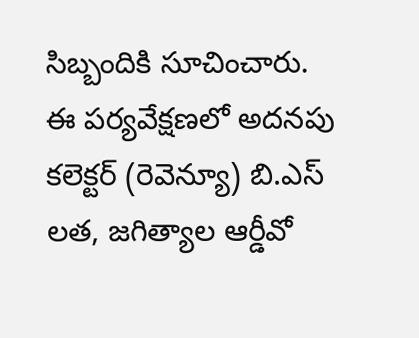సిబ్బందికి సూచించారు.
ఈ పర్యవేక్షణలో అదనపు కలెక్టర్ (రెవెన్యూ) బి.ఎస్ లత, జగిత్యాల ఆర్డీవో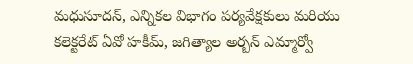మధుసూదన్, ఎన్నికల విభాగం పర్యవేక్షకులు మరియు కలెక్టరేట్ ఏవో హకీమ్, జగిత్యాల అర్బన్ ఎమ్మార్వో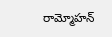రామ్మోహన్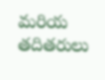మరియ తదితరులు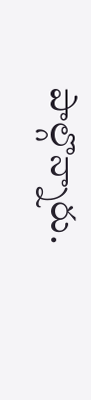పాల్గొన్నారు.